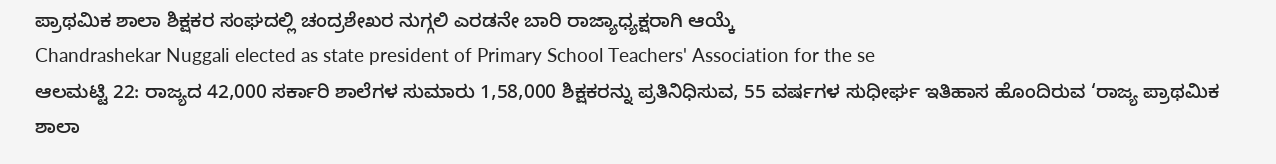ಪ್ರಾಥಮಿಕ ಶಾಲಾ ಶಿಕ್ಷಕರ ಸಂಘದಲ್ಲಿ ಚಂದ್ರಶೇಖರ ನುಗ್ಗಲಿ ಎರಡನೇ ಬಾರಿ ರಾಜ್ಯಾಧ್ಯಕ್ಷರಾಗಿ ಆಯ್ಕೆ
Chandrashekar Nuggali elected as state president of Primary School Teachers' Association for the se
ಆಲಮಟ್ಟಿ 22: ರಾಜ್ಯದ 42,000 ಸರ್ಕಾರಿ ಶಾಲೆಗಳ ಸುಮಾರು 1,58,000 ಶಿಕ್ಷಕರನ್ನು ಪ್ರತಿನಿಧಿಸುವ, 55 ವರ್ಷಗಳ ಸುಧೀರ್ಘ ಇತಿಹಾಸ ಹೊಂದಿರುವ ‘ರಾಜ್ಯ ಪ್ರಾಥಮಿಕ ಶಾಲಾ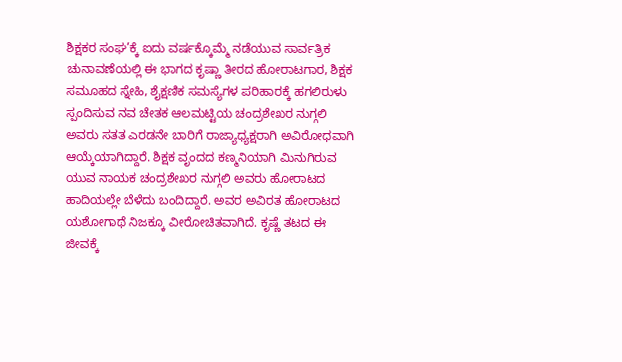ಶಿಕ್ಷಕರ ಸಂಘ’ಕ್ಕೆ ಐದು ವರ್ಷಕ್ಕೊಮ್ಮೆ ನಡೆಯುವ ಸಾರ್ವತ್ರಿಕ ಚುನಾವಣೆಯಲ್ಲಿ ಈ ಭಾಗದ ಕೃಷ್ಣಾ ತೀರದ ಹೋರಾಟಗಾರ, ಶಿಕ್ಷಕ ಸಮೂಹದ ಸ್ನೇಹಿ, ಶೈಕ್ಷಣಿಕ ಸಮಸ್ಯೆಗಳ ಪರಿಹಾರಕ್ಕೆ ಹಗಲಿರುಳು ಸ್ಪಂದಿಸುವ ನವ ಚೇತಕ ಆಲಮಟ್ಟಿಯ ಚಂದ್ರಶೇಖರ ನುಗ್ಗಲಿ ಅವರು ಸತತ ಎರಡನೇ ಬಾರಿಗೆ ರಾಜ್ಯಾಧ್ಯಕ್ಷರಾಗಿ ಅವಿರೋಧವಾಗಿ ಆಯ್ಕೆಯಾಗಿದ್ದಾರೆ. ಶಿಕ್ಷಕ ವೃಂದದ ಕಣ್ಮನಿಯಾಗಿ ಮಿನುಗಿರುವ ಯುವ ನಾಯಕ ಚಂದ್ರಶೇಖರ ನುಗ್ಗಲಿ ಅವರು ಹೋರಾಟದ ಹಾದಿಯಲ್ಲೇ ಬೆಳೆದು ಬಂದಿದ್ದಾರೆ. ಅವರ ಅವಿರತ ಹೋರಾಟದ ಯಶೋಗಾಥೆ ನಿಜಕ್ಕೂ ವೀರೋಚಿತವಾಗಿದೆ. ಕೃಷ್ಣೆ ತಟದ ಈ ಜೀವಕ್ಕೆ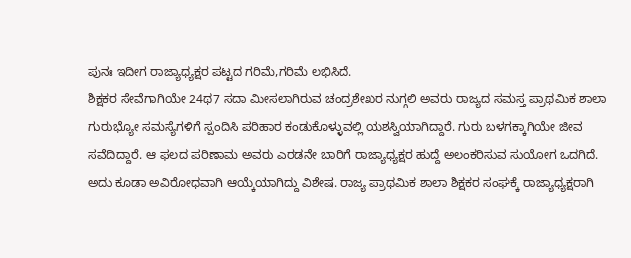ಪುನಃ ಇದೀಗ ರಾಜ್ಯಾಧ್ಯಕ್ಷರ ಪಟ್ಟದ ಗರಿಮೆ,ಗರಿಮೆ ಲಭಿಸಿದೆ.
ಶಿಕ್ಷಕರ ಸೇವೆಗಾಗಿಯೇ 24ಥ7 ಸದಾ ಮೀಸಲಾಗಿರುವ ಚಂದ್ರಶೇಖರ ನುಗ್ಗಲಿ ಅವರು ರಾಜ್ಯದ ಸಮಸ್ತ ಪ್ರಾಥಮಿಕ ಶಾಲಾ ಗುರುಭ್ಯೋ ಸಮಸ್ಯೆಗಳಿಗೆ ಸ್ಪಂದಿಸಿ ಪರಿಹಾರ ಕಂಡುಕೊಳ್ಳುವಲ್ಲಿ ಯಶಸ್ವಿಯಾಗಿದ್ದಾರೆ. ಗುರು ಬಳಗಕ್ಕಾಗಿಯೇ ಜೀವ ಸವೆದಿದ್ದಾರೆ. ಆ ಫಲದ ಪರಿಣಾಮ ಅವರು ಎರಡನೇ ಬಾರಿಗೆ ರಾಜ್ಯಾಧ್ಯಕ್ಷರ ಹುದ್ದೆ ಅಲಂಕರಿಸುವ ಸುಯೋಗ ಒದಗಿದೆ. ಅದು ಕೂಡಾ ಅವಿರೋಧವಾಗಿ ಆಯ್ಕೆಯಾಗಿದ್ದು ವಿಶೇಷ. ರಾಜ್ಯ ಪ್ರಾಥಮಿಕ ಶಾಲಾ ಶಿಕ್ಷಕರ ಸಂಘಕ್ಕೆ ರಾಜ್ಯಾಧ್ಯಕ್ಷರಾಗಿ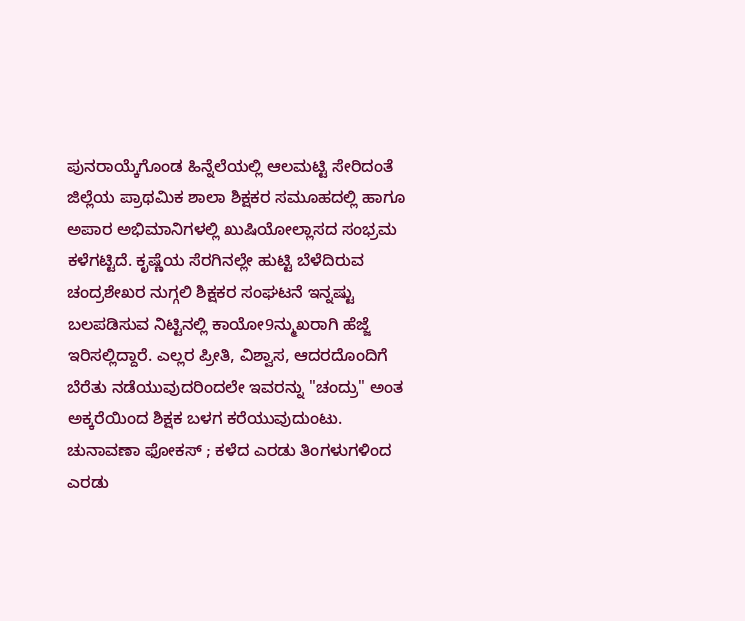ಪುನರಾಯ್ಕೆಗೊಂಡ ಹಿನ್ನೆಲೆಯಲ್ಲಿ ಆಲಮಟ್ಟಿ ಸೇರಿದಂತೆ ಜಿಲ್ಲೆಯ ಪ್ರಾಥಮಿಕ ಶಾಲಾ ಶಿಕ್ಷಕರ ಸಮೂಹದಲ್ಲಿ ಹಾಗೂ ಅಪಾರ ಅಭಿಮಾನಿಗಳಲ್ಲಿ ಖುಷಿಯೋಲ್ಲಾಸದ ಸಂಭ್ರಮ ಕಳೆಗಟ್ಟಿದೆ. ಕೃಷ್ಣೆಯ ಸೆರಗಿನಲ್ಲೇ ಹುಟ್ಟಿ ಬೆಳೆದಿರುವ ಚಂದ್ರಶೇಖರ ನುಗ್ಗಲಿ ಶಿಕ್ಷಕರ ಸಂಘಟನೆ ಇನ್ನಷ್ಟು ಬಲಪಡಿಸುವ ನಿಟ್ಟಿನಲ್ಲಿ ಕಾಯೋ9ನ್ಮುಖರಾಗಿ ಹೆಜ್ಜೆ ಇರಿಸಲ್ಲಿದ್ದಾರೆ. ಎಲ್ಲರ ಪ್ರೀತಿ, ವಿಶ್ವಾಸ, ಆದರದೊಂದಿಗೆ ಬೆರೆತು ನಡೆಯುವುದರಿಂದಲೇ ಇವರನ್ನು "ಚಂದ್ರು" ಅಂತ ಅಕ್ಕರೆಯಿಂದ ಶಿಕ್ಷಕ ಬಳಗ ಕರೆಯುವುದುಂಟು. ಚುನಾವಣಾ ಫೋಕಸ್ ; ಕಳೆದ ಎರಡು ತಿಂಗಳುಗಳಿಂದ ಎರಡು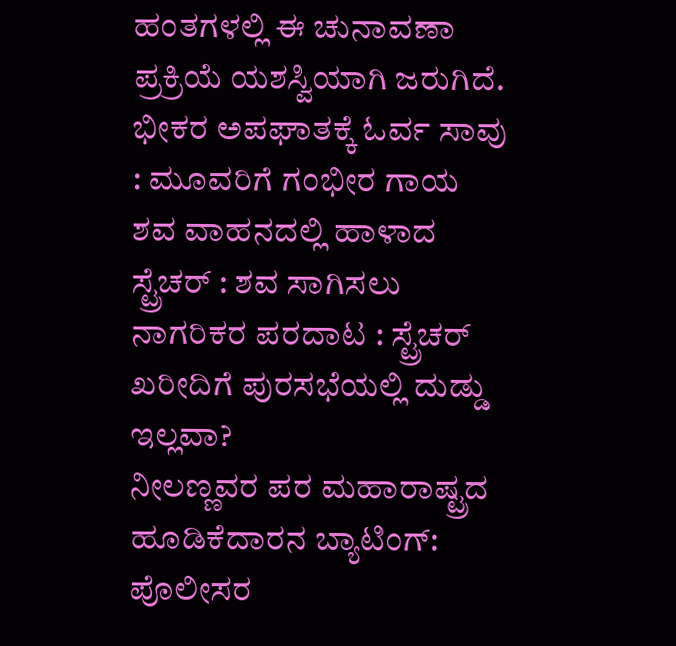ಹಂತಗಳಲ್ಲಿ ಈ ಚುನಾವಣಾ ಪ್ರಕ್ರಿಯೆ ಯಶಸ್ವಿಯಾಗಿ ಜರುಗಿದೆ.
ಭೀಕರ ಅಪಘಾತಕ್ಕೆ ಓರ್ವ ಸಾವು : ಮೂವರಿಗೆ ಗಂಭೀರ ಗಾಯ
ಶವ ವಾಹನದಲ್ಲಿ ಹಾಳಾದ ಸ್ಟ್ರೆಚರ್ : ಶವ ಸಾಗಿಸಲು ನಾಗರಿಕರ ಪರದಾಟ : ಸ್ಟ್ರೆಚರ್ ಖರೀದಿಗೆ ಪುರಸಭೆಯಲ್ಲಿ ದುಡ್ಡು ಇಲ್ಲವಾ?
ನೀಲಣ್ಣವರ ಪರ ಮಹಾರಾಷ್ಟ್ರದ ಹೂಡಿಕೆದಾರನ ಬ್ಯಾಟಿಂಗ್: ಪೊಲೀಸರ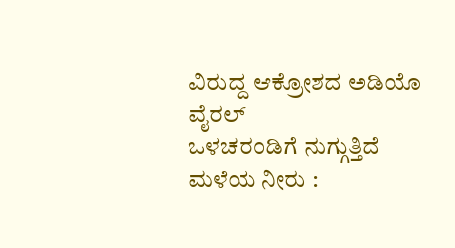ವಿರುದ್ದ ಆಕ್ರೋಶದ ಅಡಿಯೊ ವೈರಲ್
ಒಳಚರಂಡಿಗೆ ನುಗ್ಗುತ್ತಿದೆ ಮಳೆಯ ನೀರು :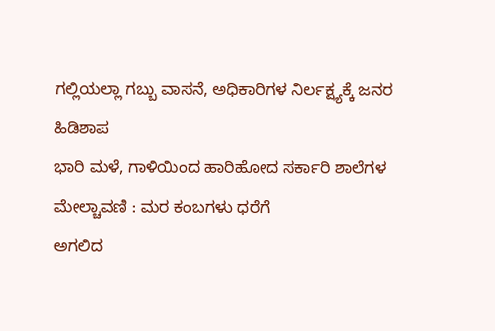ಗಲ್ಲಿಯಲ್ಲಾ ಗಬ್ಬು ವಾಸನೆ, ಅಧಿಕಾರಿಗಳ ನಿರ್ಲಕ್ಷ್ಯಕ್ಕೆ ಜನರ ಹಿಡಿಶಾಪ
ಭಾರಿ ಮಳೆ, ಗಾಳಿಯಿಂದ ಹಾರಿಹೋದ ಸರ್ಕಾರಿ ಶಾಲೆಗಳ ಮೇಲ್ಚಾವಣಿ : ಮರ ಕಂಬಗಳು ಧರೆಗೆ
ಅಗಲಿದ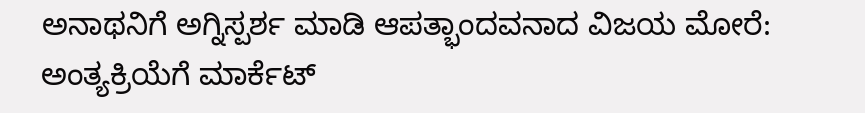ಅನಾಥನಿಗೆ ಅಗ್ನಿಸ್ಪರ್ಶ ಮಾಡಿ ಆಪತ್ಭಾಂದವನಾದ ವಿಜಯ ಮೋರೆ: ಅಂತ್ಯಕ್ರಿಯೆಗೆ ಮಾರ್ಕೆಟ್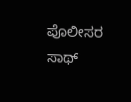ಪೊಲೀಸರ ಸಾಥ್